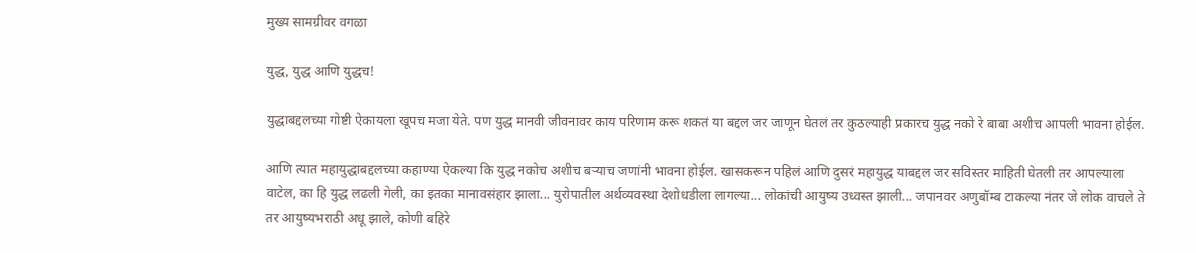मुख्य सामग्रीवर वगळा

युद्ध, युद्ध आणि युद्धच!

युद्धाबद्दलच्या गोष्टी ऐकायला खूपच मजा येते. पण युद्ध मानवी जीवनावर काय परिणाम करू शकतं या बद्दल जर जाणून घेतलं तर कुठल्याही प्रकारच युद्ध नको रे बाबा अशीच आपली भावना होईल.

आणि त्यात महायुद्धाबद्दलच्या कहाण्या ऐकल्या कि युद्ध नकोच अशीच बऱ्याच जणांनी भावना होईल. खासकरून पहिलं आणि दुसरं महायुद्ध याबद्दल जर सविस्तर माहिती घेतली तर आपल्याला वाटेल, का हि युद्ध लढली गेली, का इतका मानावसंहार झाला... युरोपातील अर्थव्यवस्था देशोधडीला लागल्या... लोकांची आयुष्य उध्वस्त झाली... जपानवर अणुबॉम्ब टाकल्या नंतर जे लोक वाचले ते तर आयुष्यभराठी अधू झाले, कोणी बहिरे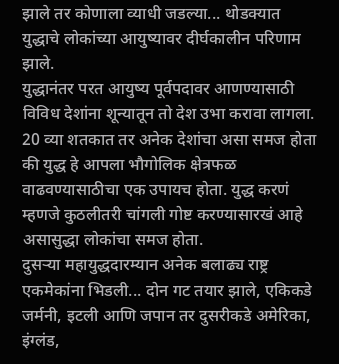झाले तर कोणाला व्याधी जडल्या... थोडक्यात युद्धाचे लोकांच्या आयुष्यावर दीर्घकालीन परिणाम झाले.
युद्धानंतर परत आयुष्य पूर्वपदावर आणण्यासाठी विविध देशांना शून्यातून तो देश उभा करावा लागला. 20 व्या शतकात तर अनेक देशांचा असा समज होता की युद्ध हे आपला भौगोलिक क्षेत्रफळ वाढवण्यासाठीचा एक उपायच होता. युद्ध करणं म्हणजे कुठलीतरी चांगली गोष्ट करण्यासारखं आहे असासुद्धा लोकांचा समज होता.
दुसऱ्या महायुद्धदारम्यान अनेक बलाढ्य राष्ट्र एकमेकांना भिडली... दोन गट तयार झाले, एकिकडे जर्मनी, इटली आणि जपान तर दुसरीकडे अमेरिका, इंग्लंड,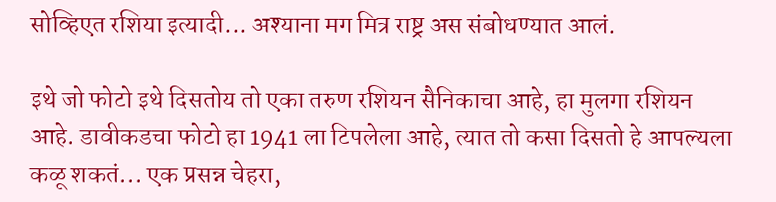सोव्हिएत रशिया इत्यादी... अश्याना मग मित्र राष्ट्र अस संबोधण्यात आलं.

इथे जो फोटो इथे दिसतोय तो एका तरुण रशियन सैनिकाचा आहे, हा मुलगा रशियन आहे. डावीकडचा फोटो हा 1941 ला टिपलेला आहे, त्यात तो कसा दिसतो हे आपल्यला कळू शकतं... एक प्रसन्न चेहरा,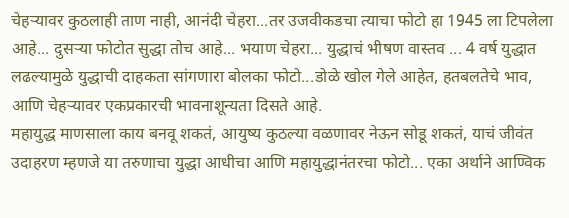चेहऱ्यावर कुठलाही ताण नाही, आनंदी चेहरा...तर उजवीकडचा त्याचा फोटो हा 1945 ला टिपलेला आहे... दुसऱ्या फोटोत सुद्धा तोच आहे... भयाण चेहरा... युद्धाचं भीषण वास्तव ... 4 वर्ष युद्धात लढल्यामुळे युद्धाची दाहकता सांगणारा बोलका फोटो...डोळे खोल गेले आहेत, हतबलतेचे भाव, आणि चेहऱ्यावर एकप्रकारची भावनाशून्यता दिसते आहे.
महायुद्ध माणसाला काय बनवू शकतं, आयुष्य कुठल्या वळणावर नेऊन सोडू शकतं, याचं जीवंत उदाहरण म्हणजे या तरुणाचा युद्धा आधीचा आणि महायुद्धानंतरचा फोटो... एका अर्थाने आण्विक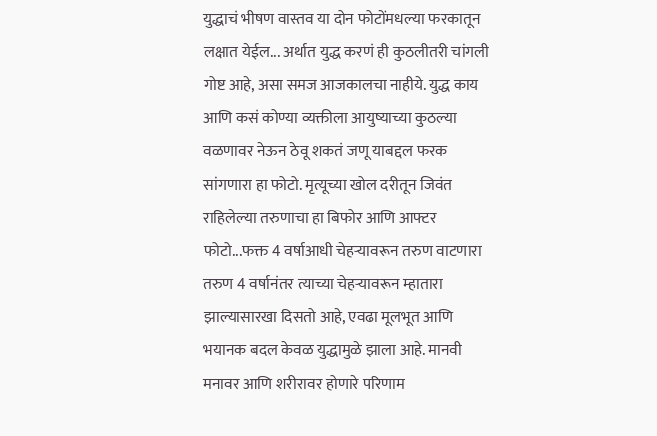युद्धाचं भीषण वास्तव या दोन फोटोंमधल्या फरकातून लक्षात येईल... अर्थात युद्ध करणं ही कुठलीतरी चांगली गोष्ट आहे, असा समज आजकालचा नाहीये. युद्ध काय आणि कसं कोण्या व्यक्तीला आयुष्याच्या कुठल्या वळणावर नेऊन ठेवू शकतं जणू याबद्दल फरक सांगणारा हा फोटो. मृत्यूच्या खोल दरीतून जिवंत राहिलेल्या तरुणाचा हा बिफोर आणि आफ्टर फोटो...फक्त 4 वर्षाआधी चेहऱ्यावरून तरुण वाटणारा तरुण 4 वर्षानंतर त्याच्या चेहऱ्यावरून म्हातारा झाल्यासारखा दिसतो आहे, एवढा मूलभूत आणि भयानक बदल केवळ युद्धामुळे झाला आहे. मानवी मनावर आणि शरीरावर होणारे परिणाम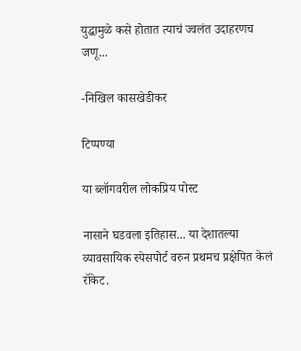युद्धामुळे कसे होतात त्याचं ज्वलंत उदाहरणच जणू...

-निखिल कासखेडीकर

टिप्पण्या

या ब्लॉगवरील लोकप्रिय पोस्ट

नासाने घडवला इतिहास... या देशातल्या व्यावसायिक स्पेसपोर्ट वरुन प्रथमच प्रक्षेपित केलं रॉकेट.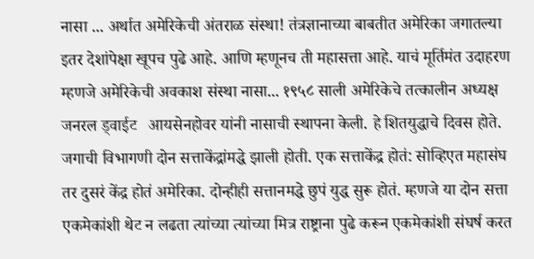नासा ... अर्थात अमेरिकेची अंतराळ संस्था! तंत्रज्ञानाच्या बाबतीत अमेरिका जगातल्या इतर देशांपेक्षा खूपच पुढे आहे. आणि म्हणूनच ती महासत्ता आहे. याचं मूर्तिमंत उदाहरण म्हणजे अमेरिकेची अवकाश संस्था नासा... १९५८ साली अमेरिकेचे तत्कालीन अध्यक्ष जनरल ड्वाईट   आयसेनहोवर यांनी नासाची स्थापना केली. हे शितयुद्धाचे दिवस होते.   जगाची विभागणी दोन सत्ताकेंद्रांमद्धे झाली होती. एक सत्ताकेंद्र होतं: सोव्हिएत महासंघ तर दुसरं केंद्र होतं अमेरिका. दोन्हीही सत्तानमद्धे छुपं युद्ध सुरू होतं. म्हणजे या दोन सत्ता एकमेकांशी थेट न लढता त्यांच्या त्यांच्या मित्र राष्ट्राना पुढे करून एकमेकांशी संघर्ष करत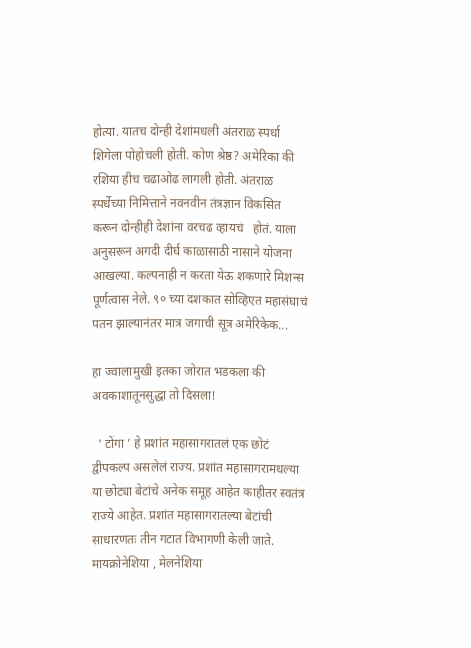होत्या. यातच दोन्ही देशांमधली अंतराळ स्पर्धा शिगेला पोहोचली होती. कोण श्रेष्ठ? अमेरिका की रशिया हीच चढाओढ लागली होती. अंतराळ स्पर्धेच्या निमित्ताने नवनवीन तंत्रज्ञान विकसित करून दोन्हीही देशांना वरचढ व्हायचं   होतं. याला अनुसरून अगदी दीर्घ काळासाठी नासाने योजना आखल्या. कल्पनाही न करता येऊ शकणारे मिशन्स पूर्णत्वास नेले. ९० च्या दशकात सोव्हिएत महासंघाचं पतन झाल्यानंतर मात्र जगाची सूत्र अमेरिकेक...

हा ज्वालामुखी इतका जोरात भडकला की अवकाशातूनसुद्धा तो दिसला!

  ‘ टोंगा ’ हे प्रशांत महासागरातलं एक छोटं द्वीपकल्प असलेलं राज्य. प्रशांत महासागरामधल्या या छोट्या बेटांचे अनेक समूह आहेत काहीतर स्वतंत्र राज्ये आहेत. प्रशांत महासागरातल्या बेटांची साधारणतः तीन गटात विभागणी केली जाते. मायक्रोनेशिया , मेलनेशिया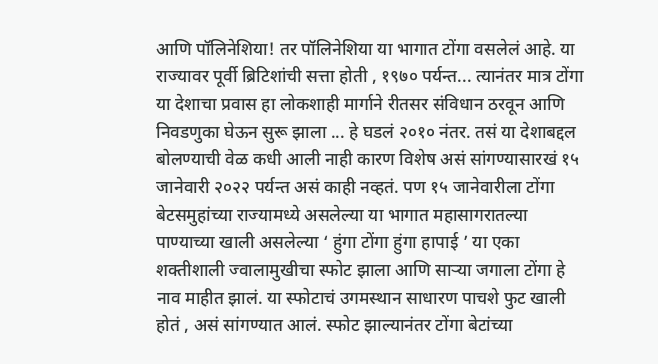आणि पॉलिनेशिया! तर पॉलिनेशिया या भागात टोंगा वसलेलं आहे. या राज्यावर पूर्वी ब्रिटिशांची सत्ता होती , १९७० पर्यन्त... त्यानंतर मात्र टोंगा या देशाचा प्रवास हा लोकशाही मार्गाने रीतसर संविधान ठरवून आणि निवडणुका घेऊन सुरू झाला ... हे घडलं २०१० नंतर. तसं या देशाबद्दल बोलण्याची वेळ कधी आली नाही कारण विशेष असं सांगण्यासारखं १५ जानेवारी २०२२ पर्यन्त असं काही नव्हतं. पण १५ जानेवारीला टोंगा बेटसमुहांच्या राज्यामध्ये असलेल्या या भागात महासागरातल्या पाण्याच्या खाली असलेल्या ‘ हुंगा टोंगा हुंगा हापाई ’ या एका शक्तीशाली ज्वालामुखीचा स्फोट झाला आणि सार्‍या जगाला टोंगा हे नाव माहीत झालं. या स्फोटाचं उगमस्थान साधारण पाचशे फुट खाली होतं , असं सांगण्यात आलं. स्फोट झाल्यानंतर टोंगा बेटांच्या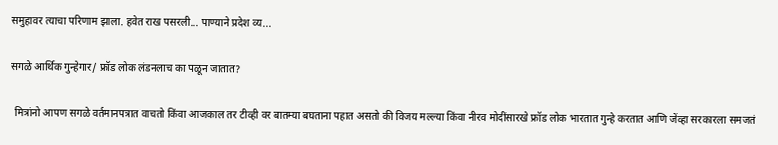समुहावर त्याचा परिणाम झाला. हवेत राख पसरली... पाण्याने प्रदेश व्य...

सगळे आर्थिक गुन्हेगार/ फ्रॉड लोक लंडनलाच का पळून जातात?

  मित्रांनो आपण सगळे वर्तमानपत्रात वाचतो किंवा आजकाल तर टीव्ही वर बातम्या बघताना पहात असतो की विजय मल्ल्या किंवा नीरव मोदींसारखे फ्रॉड लोक भारतात गुन्हे करतात आणि जेंव्हा सरकारला समजतं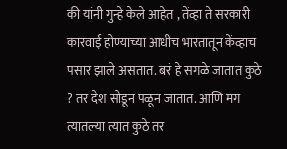की यांनी गुन्हे केले आहेत , तेंव्हा ते सरकारी कारवाई होण्याच्या आधीच भारतातून केंव्हाच पसार झाले असतात. बरं हे सगळे जातात कुठे ? तर देश सोडून पळून जातात. आणि मग त्यातल्या त्यात कुठे तर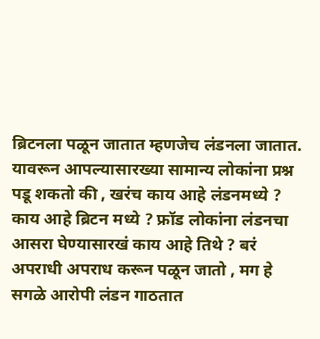ब्रिटनला पळून जातात म्हणजेच लंडनला जातात. यावरून आपल्यासारख्या सामान्य लोकांना प्रश्न पडू शकतो की , खरंच काय आहे लंडनमध्ये ? काय आहे ब्रिटन मध्ये ? फ्रॉड लोकांना लंडनचा आसरा घेण्यासारखं काय आहे तिथे ? बरं अपराधी अपराध करून पळून जातो , मग हे सगळे आरोपी लंडन गाठतात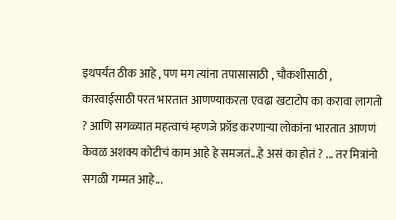इथपर्यंत ठीक आहे , पण मग त्यांना तपासासाठी , चौकशीसाठी , कारवाईसाठी परत भारतात आणण्याकरता एवढा खटाटोप का करावा लागतो ? आणि सगळ्यात महत्वाचं म्हणजे फ्रॉड करणार्‍या लोकांना भारतात आणणं केवळ अशक्य कोटीचं काम आहे हे समजतं...हे असं का होतं ? ... तर मित्रांनो सगळी गम्मत आहे...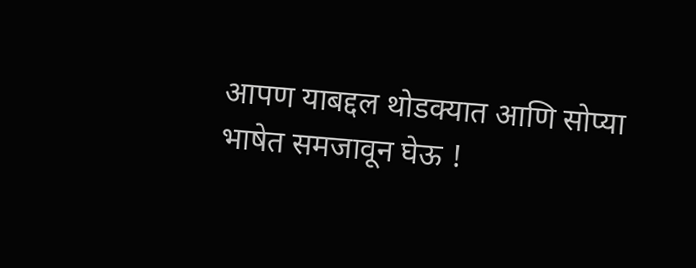आपण याबद्दल थोडक्यात आणि सोप्या भाषेत समजावून घेऊ !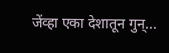जेंव्हा एका देशातून गुन्...